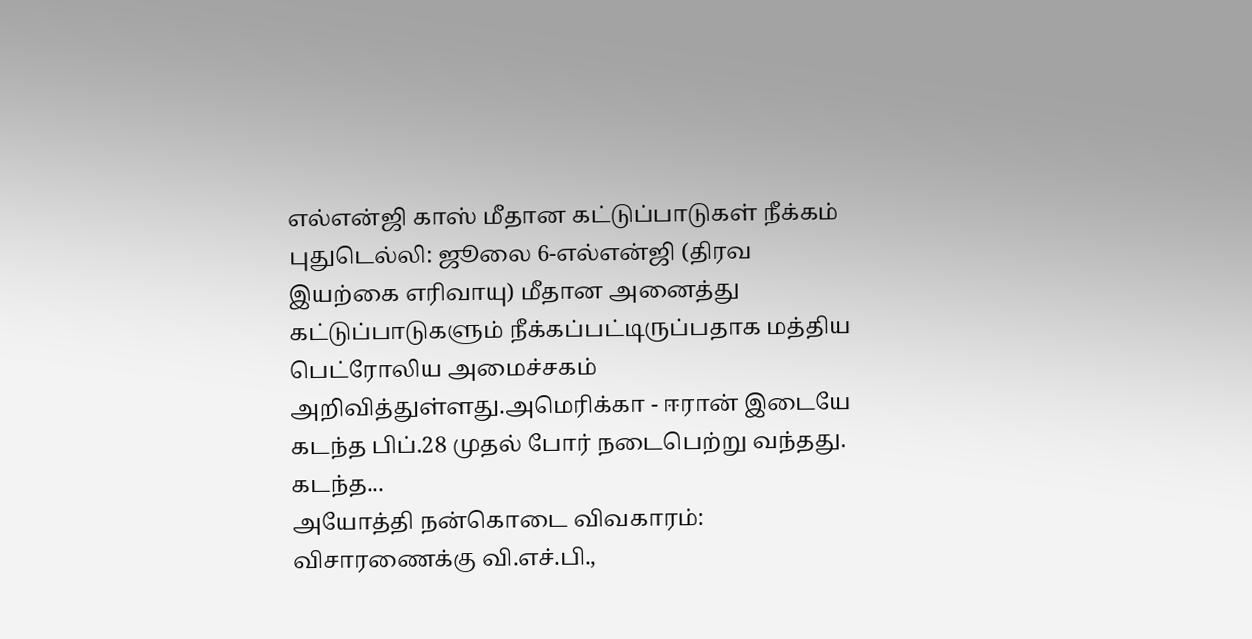எல்என்ஜி காஸ் மீதான கட்டுப்பாடுகள் நீக்கம்
புதுடெல்லி: ஜூலை 6-எல்என்ஜி (திரவ இயற்கை எரிவாயு) மீதான அனைத்து கட்டுப்பாடுகளும் நீக்கப்பட்டிருப்பதாக மத்திய பெட்ரோலிய அமைச்சகம் அறிவித்துள்ளது.அமெரிக்கா - ஈரான் இடையே கடந்த பிப்.28 முதல் போர் நடைபெற்று வந்தது. கடந்த...
அயோத்தி நன்கொடை விவகாரம்: விசாரணைக்கு வி.எச்.பி.,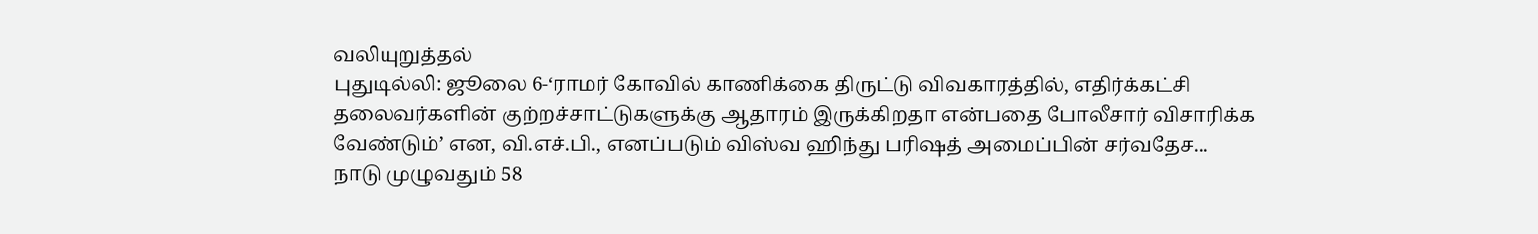வலியுறுத்தல்
புதுடில்லி: ஜூலை 6-‘ராமர் கோவில் காணிக்கை திருட்டு விவகாரத்தில், எதிர்க்கட்சி தலைவர்களின் குற்றச்சாட்டுகளுக்கு ஆதாரம் இருக்கிறதா என்பதை போலீசார் விசாரிக்க வேண்டும்’ என, வி.எச்.பி., எனப்படும் விஸ்வ ஹிந்து பரிஷத் அமைப்பின் சர்வதேச...
நாடு முழுவதும் 58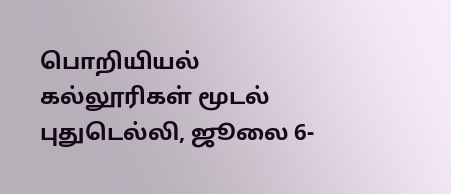பொறியியல் கல்லூரிகள் மூடல்
புதுடெல்லி, ஜூலை 6-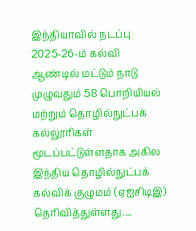இந்தியாவில் நடப்பு 2025-26-ம் கல்வி ஆண்டில் மட்டும் நாடு முழுவதும் 58 பொறியியல் மற்றும் தொழில்நுட்பக் கல்லூரிகள் மூடப்பட்டுள்ளதாக அகில இந்திய தொழில்நுட்பக் கல்விக் குழுமம் (ஏஐசிடிஇ) தெரிவித்துள்ளது....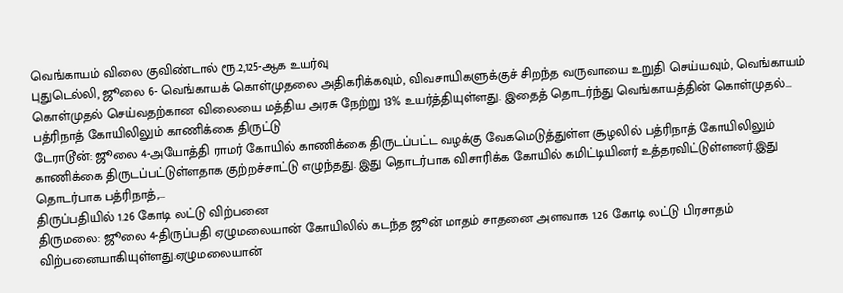வெங்காயம் விலை குவிண்டால் ரூ.2,125-ஆக உயர்வு
புதுடெல்லி, ஜூலை 6- வெங்காயக் கொள்முதலை அதிகரிக்கவும், விவசாயிகளுக்குச் சிறந்த வருவாயை உறுதி செய்யவும், வெங்காயம் கொள்முதல் செய்வதற்கான விலையை மத்திய அரசு நேற்று 13% உயர்த்தியுள்ளது. இதைத் தொடர்ந்து வெங்காயத்தின் கொள்முதல்...
பத்ரிநாத் கோயிலிலும் காணிக்கை திருட்டு
டேராடூன்: ஜூலை 4-அயோத்தி ராமர் கோயில் காணிக்கை திருடப்பட்ட வழக்கு வேகமெடுத்துள்ள சூழலில் பத்ரிநாத் கோயிலிலும் காணிக்கை திருடப்பட்டுள்ளதாக குற்றச்சாட்டு எழுந்தது. இது தொடர்பாக விசாரிக்க கோயில் கமிட்டியினர் உத்தரவிட்டுள்ளனர்.இது தொடர்பாக பத்ரிநாத்,...
திருப்பதியில் 1.26 கோடி லட்டு விற்பனை
திருமலை: ஜூலை 4-திருப்பதி ஏழுமலையான் கோயிலில் கடந்த ஜூன் மாதம் சாதனை அளவாக 1.26 கோடி லட்டு பிரசாதம் விற்பனையாகியுள்ளது.ஏழுமலையான்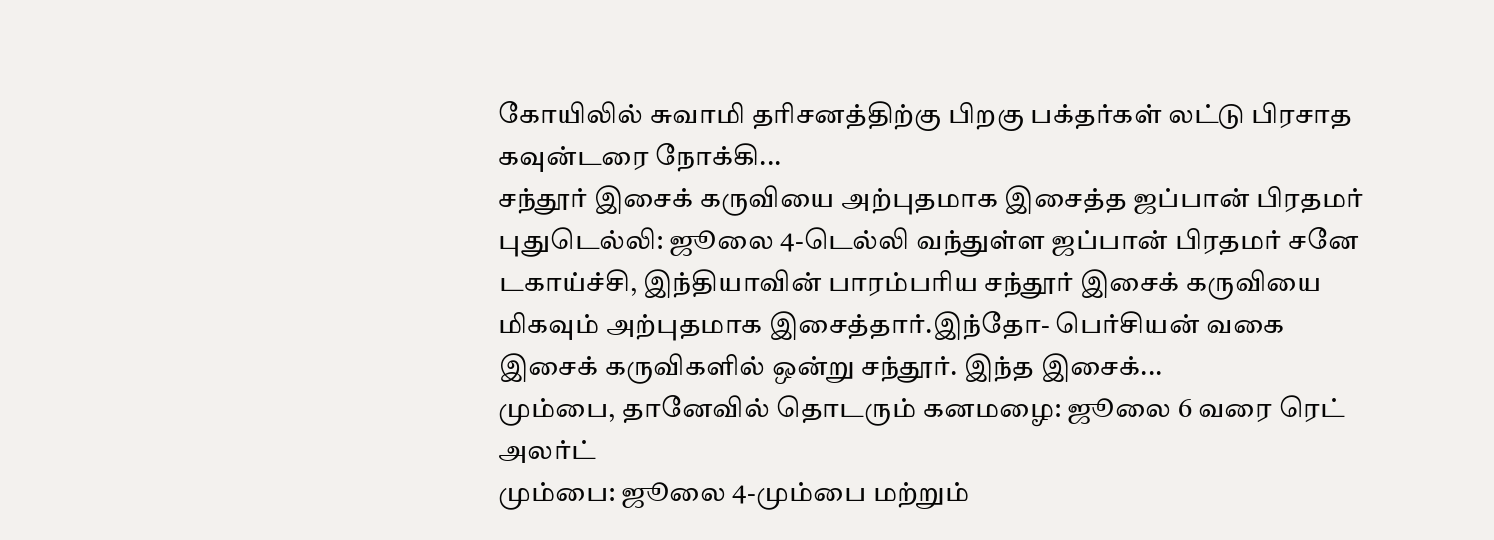கோயிலில் சுவாமி தரிசனத்திற்கு பிறகு பக்தர்கள் லட்டு பிரசாத கவுன்டரை நோக்கி...
சந்தூர் இசைக் கருவியை அற்புதமாக இசைத்த ஜப்பான் பிரதமர்
புதுடெல்லி: ஜூலை 4-டெல்லி வந்துள்ள ஜப்பான் பிரதமர் சனே டகாய்ச்சி, இந்தியாவின் பாரம்பரிய சந்தூர் இசைக் கருவியை மிகவும் அற்புதமாக இசைத்தார்.இந்தோ- பெர்சியன் வகை இசைக் கருவிகளில் ஒன்று சந்தூர். இந்த இசைக்...
மும்பை, தானேவில் தொடரும் கனமழை: ஜூலை 6 வரை ரெட் அலர்ட்
மும்பை: ஜூலை 4-மும்பை மற்றும்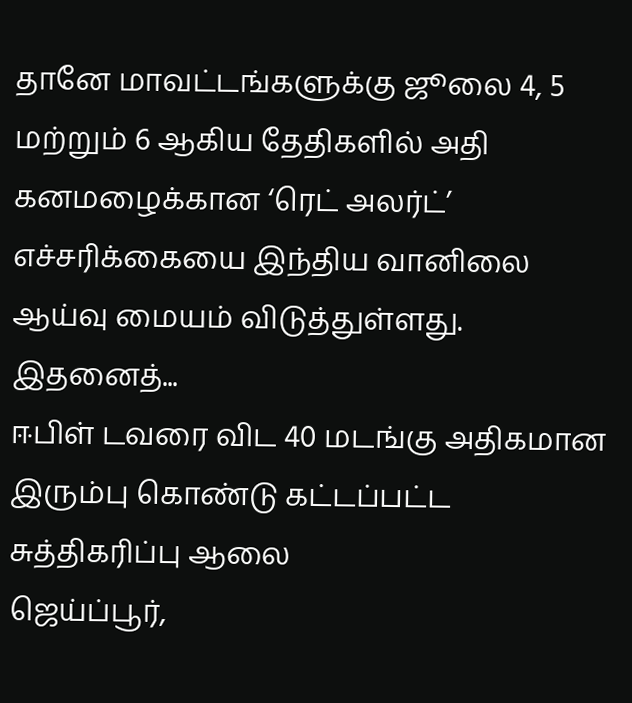தானே மாவட்டங்களுக்கு ஜூலை 4, 5 மற்றும் 6 ஆகிய தேதிகளில் அதி கனமழைக்கான ‘ரெட் அலர்ட்’ எச்சரிக்கையை இந்திய வானிலை ஆய்வு மையம் விடுத்துள்ளது. இதனைத்...
ஈபிள் டவரை விட 40 மடங்கு அதிகமான இரும்பு கொண்டு கட்டப்பட்ட சுத்திகரிப்பு ஆலை
ஜெய்ப்பூர்,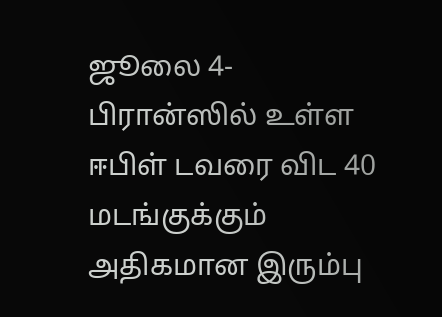ஜூலை 4- பிரான்ஸில் உள்ள ஈபிள் டவரை விட 40 மடங்குக்கும் அதிகமான இரும்பு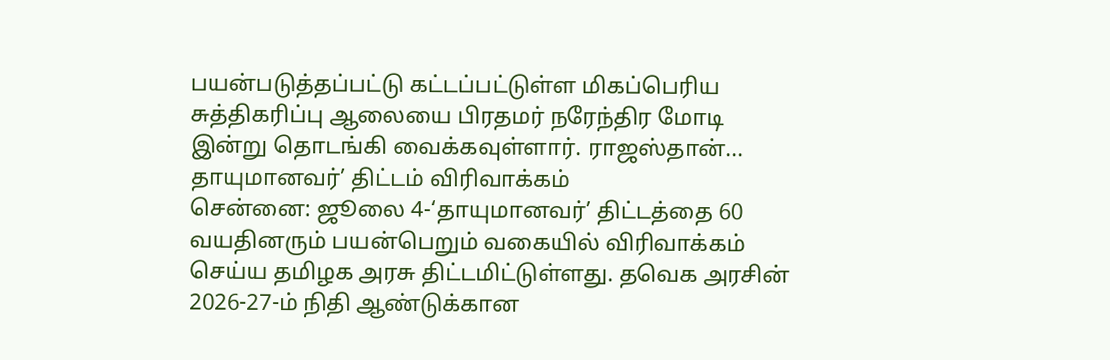பயன்படுத்தப்பட்டு கட்டப்பட்டுள்ள மிகப்பெரிய சுத்திகரிப்பு ஆலையை பிரதமர் நரேந்திர மோடி இன்று தொடங்கி வைக்கவுள்ளார். ராஜஸ்தான்...
தாயுமானவர்’ திட்டம் விரிவாக்கம்
சென்னை: ஜூலை 4-‘தாயுமானவர்’ திட்டத்தை 60 வயதினரும் பயன்பெறும் வகையில் விரிவாக்கம் செய்ய தமிழக அரசு திட்டமிட்டுள்ளது. தவெக அரசின் 2026-27-ம் நிதி ஆண்டுக்கான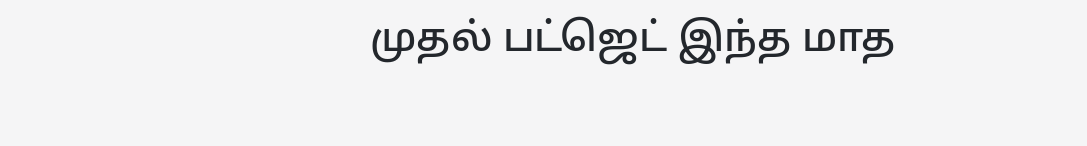முதல் பட்ஜெட் இந்த மாத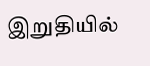இறுதியில்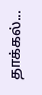தாக்கல்...